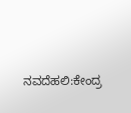ನವದೆಹಲಿ:ಕೇಂದ್ರ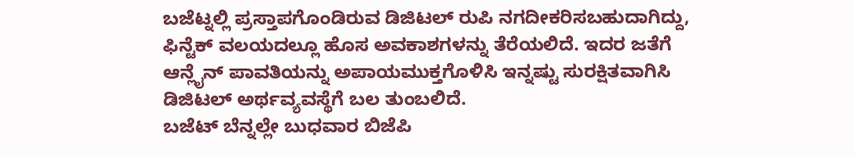ಬಜೆಟ್ನಲ್ಲಿ ಪ್ರಸ್ತಾಪಗೊಂಡಿರುವ ಡಿಜಿಟಲ್ ರುಪಿ ನಗದೀಕರಿಸಬಹುದಾಗಿದ್ದು, ಫಿನ್ಟೆಕ್ ವಲಯದಲ್ಲೂ ಹೊಸ ಅವಕಾಶಗಳನ್ನು ತೆರೆಯಲಿದೆ. ಇದರ ಜತೆಗೆ ಆನ್ಲೈನ್ ಪಾವತಿಯನ್ನು ಅಪಾಯಮುಕ್ತಗೊಳಿಸಿ ಇನ್ನಷ್ಟು ಸುರಕ್ಷಿತವಾಗಿಸಿ ಡಿಜಿಟಲ್ ಅರ್ಥವ್ಯವಸ್ಥೆಗೆ ಬಲ ತುಂಬಲಿದೆ.
ಬಜೆಟ್ ಬೆನ್ನಲ್ಲೇ ಬುಧವಾರ ಬಿಜೆಪಿ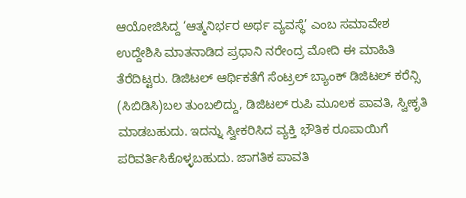ಆಯೋಜಿಸಿದ್ದ ‘ಆತ್ಮನಿರ್ಭರ ಅರ್ಥ ವ್ಯವಸ್ಥೆ’ ಎಂಬ ಸಮಾವೇಶ ಉದ್ದೇಶಿಸಿ ಮಾತನಾಡಿದ ಪ್ರಧಾನಿ ನರೇಂದ್ರ ಮೋದಿ ಈ ಮಾಹಿತಿ ತೆರೆದಿಟ್ಟರು. ಡಿಜಿಟಲ್ ಆರ್ಥಿಕತೆಗೆ ಸೆಂಟ್ರಲ್ ಬ್ಯಾಂಕ್ ಡಿಜಿಟಲ್ ಕರೆನ್ಸಿ (ಸಿಬಿಡಿಸಿ)ಬಲ ತುಂಬಲಿದ್ದು, ಡಿಜಿಟಲ್ ರುಪಿ ಮೂಲಕ ಪಾವತಿ, ಸ್ವೀಕೃತಿ ಮಾಡಬಹುದು. ಇದನ್ನು ಸ್ವೀಕರಿಸಿದ ವ್ಯಕ್ತಿ ಭೌತಿಕ ರೂಪಾಯಿಗೆ ಪರಿವರ್ತಿಸಿಕೊಳ್ಳಬಹುದು. ಜಾಗತಿಕ ಪಾವತಿ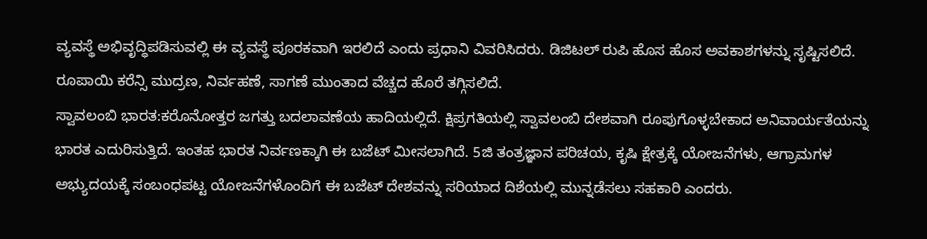ವ್ಯವಸ್ಥೆ ಅಭಿವೃದ್ಧಿಪಡಿಸುವಲ್ಲಿ ಈ ವ್ಯವಸ್ಥೆ ಪೂರಕವಾಗಿ ಇರಲಿದೆ ಎಂದು ಪ್ರಧಾನಿ ವಿವರಿಸಿದರು. ಡಿಜಿಟಲ್ ರುಪಿ ಹೊಸ ಹೊಸ ಅವಕಾಶಗಳನ್ನು ಸೃಷ್ಟಿಸಲಿದೆ. ರೂಪಾಯಿ ಕರೆನ್ಸಿ ಮುದ್ರಣ, ನಿರ್ವಹಣೆ, ಸಾಗಣೆ ಮುಂತಾದ ವೆಚ್ಚದ ಹೊರೆ ತಗ್ಗಿಸಲಿದೆ.
ಸ್ವಾವಲಂಬಿ ಭಾರತ:ಕರೊನೋತ್ತರ ಜಗತ್ತು ಬದಲಾವಣೆಯ ಹಾದಿಯಲ್ಲಿದೆ. ಕ್ಷಿಪ್ರಗತಿಯಲ್ಲಿ ಸ್ವಾವಲಂಬಿ ದೇಶವಾಗಿ ರೂಪುಗೊಳ್ಳಬೇಕಾದ ಅನಿವಾರ್ಯತೆಯನ್ನು ಭಾರತ ಎದುರಿಸುತ್ತಿದೆ. ಇಂತಹ ಭಾರತ ನಿರ್ವಣಕ್ಕಾಗಿ ಈ ಬಜೆಟ್ ಮೀಸಲಾಗಿದೆ. 5ಜಿ ತಂತ್ರಜ್ಞಾನ ಪರಿಚಯ, ಕೃಷಿ ಕ್ಷೇತ್ರಕ್ಕೆ ಯೋಜನೆಗಳು, ಆಗ್ರಾಮಗಳ ಅಭ್ಯುದಯಕ್ಕೆ ಸಂಬಂಧಪಟ್ಟ ಯೋಜನೆಗಳೊಂದಿಗೆ ಈ ಬಜೆಟ್ ದೇಶವನ್ನು ಸರಿಯಾದ ದಿಶೆಯಲ್ಲಿ ಮುನ್ನಡೆಸಲು ಸಹಕಾರಿ ಎಂದರು.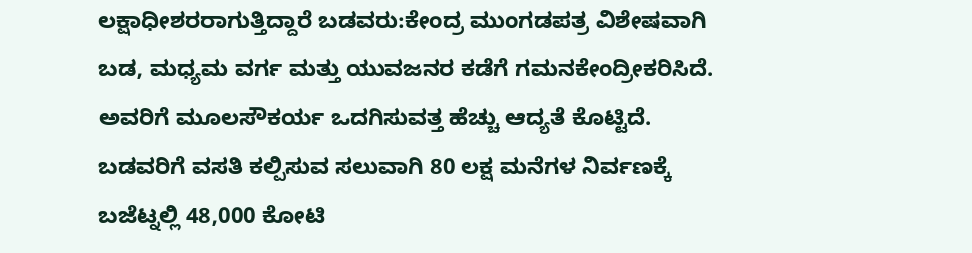ಲಕ್ಷಾಧೀಶರರಾಗುತ್ತಿದ್ದಾರೆ ಬಡವರು:ಕೇಂದ್ರ ಮುಂಗಡಪತ್ರ ವಿಶೇಷವಾಗಿ ಬಡ, ಮಧ್ಯಮ ವರ್ಗ ಮತ್ತು ಯುವಜನರ ಕಡೆಗೆ ಗಮನಕೇಂದ್ರೀಕರಿಸಿದೆ. ಅವರಿಗೆ ಮೂಲಸೌಕರ್ಯ ಒದಗಿಸುವತ್ತ ಹೆಚ್ಚು ಆದ್ಯತೆ ಕೊಟ್ಟಿದೆ. ಬಡವರಿಗೆ ವಸತಿ ಕಲ್ಪಿಸುವ ಸಲುವಾಗಿ 80 ಲಕ್ಷ ಮನೆಗಳ ನಿರ್ವಣಕ್ಕೆ ಬಜೆಟ್ನಲ್ಲಿ 48,000 ಕೋಟಿ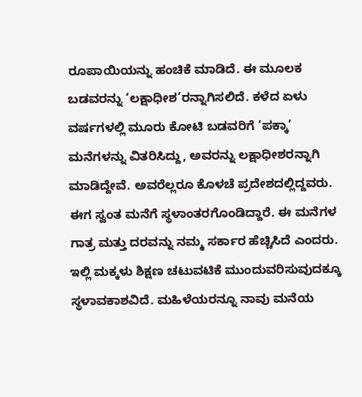ರೂಪಾಯಿಯನ್ನು ಹಂಚಿಕೆ ಮಾಡಿದೆ. ಈ ಮೂಲಕ ಬಡವರನ್ನು ‘ಲಕ್ಷಾಧೀಶ’ರನ್ನಾಗಿಸಲಿದೆ. ಕಳೆದ ಏಳು ವರ್ಷಗಳಲ್ಲಿ ಮೂರು ಕೋಟಿ ಬಡವರಿಗೆ ‘ಪಕ್ಕಾ’ ಮನೆಗಳನ್ನು ವಿತರಿಸಿದ್ದು, ಅವರನ್ನು ಲಕ್ಷಾಧೀಶರನ್ನಾಗಿ ಮಾಡಿದ್ದೇವೆ. ಅವರೆಲ್ಲರೂ ಕೊಳಚೆ ಪ್ರದೇಶದಲ್ಲಿದ್ದವರು. ಈಗ ಸ್ವಂತ ಮನೆಗೆ ಸ್ಥಳಾಂತರಗೊಂಡಿದ್ದಾರೆ. ಈ ಮನೆಗಳ ಗಾತ್ರ ಮತ್ತು ದರವನ್ನು ನಮ್ಮ ಸರ್ಕಾರ ಹೆಚ್ಚಿಸಿದೆ ಎಂದರು.
ಇಲ್ಲಿ ಮಕ್ಕಳು ಶಿಕ್ಷಣ ಚಟುವಟಿಕೆ ಮುಂದುವರಿಸುವುದಕ್ಕೂ ಸ್ಥಳಾವಕಾಶವಿದೆ. ಮಹಿಳೆಯರನ್ನೂ ನಾವು ಮನೆಯ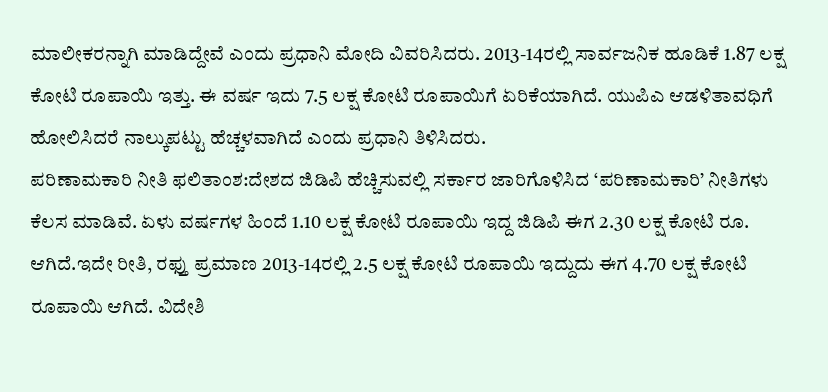ಮಾಲೀಕರನ್ನಾಗಿ ಮಾಡಿದ್ದೇವೆ ಎಂದು ಪ್ರಧಾನಿ ಮೋದಿ ವಿವರಿಸಿದರು. 2013-14ರಲ್ಲಿ ಸಾರ್ವಜನಿಕ ಹೂಡಿಕೆ 1.87 ಲಕ್ಷ ಕೋಟಿ ರೂಪಾಯಿ ಇತ್ತು. ಈ ವರ್ಷ ಇದು 7.5 ಲಕ್ಷ ಕೋಟಿ ರೂಪಾಯಿಗೆ ಏರಿಕೆಯಾಗಿದೆ. ಯುಪಿಎ ಆಡಳಿತಾವಧಿಗೆ ಹೋಲಿಸಿದರೆ ನಾಲ್ಕುಪಟ್ಟು ಹೆಚ್ಚಳವಾಗಿದೆ ಎಂದು ಪ್ರಧಾನಿ ತಿಳಿಸಿದರು.
ಪರಿಣಾಮಕಾರಿ ನೀತಿ ಫಲಿತಾಂಶ:ದೇಶದ ಜಿಡಿಪಿ ಹೆಚ್ಚಿಸುವಲ್ಲಿ ಸರ್ಕಾರ ಜಾರಿಗೊಳಿಸಿದ ‘ಪರಿಣಾಮಕಾರಿ’ ನೀತಿಗಳು ಕೆಲಸ ಮಾಡಿವೆ. ಏಳು ವರ್ಷಗಳ ಹಿಂದೆ 1.10 ಲಕ್ಷ ಕೋಟಿ ರೂಪಾಯಿ ಇದ್ದ ಜಿಡಿಪಿ ಈಗ 2.30 ಲಕ್ಷ ಕೋಟಿ ರೂ. ಆಗಿದೆ.ಇದೇ ರೀತಿ, ರಫ್ತು ಪ್ರಮಾಣ 2013-14ರಲ್ಲಿ 2.5 ಲಕ್ಷ ಕೋಟಿ ರೂಪಾಯಿ ಇದ್ದುದು ಈಗ 4.70 ಲಕ್ಷ ಕೋಟಿ ರೂಪಾಯಿ ಆಗಿದೆ. ವಿದೇಶಿ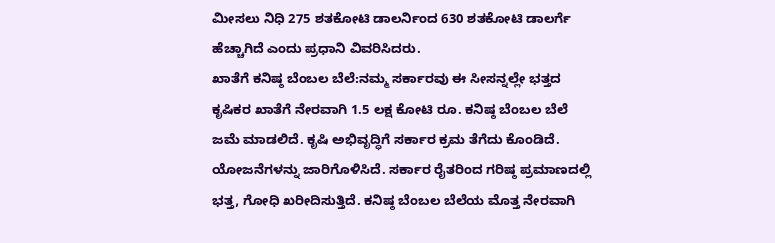ಮೀಸಲು ನಿಧಿ 275 ಶತಕೋಟಿ ಡಾಲರ್ನಿಂದ 630 ಶತಕೋಟಿ ಡಾಲರ್ಗೆ ಹೆಚ್ಚಾಗಿದೆ ಎಂದು ಪ್ರಧಾನಿ ವಿವರಿಸಿದರು.
ಖಾತೆಗೆ ಕನಿಷ್ಠ ಬೆಂಬಲ ಬೆಲೆ:ನಮ್ಮ ಸರ್ಕಾರವು ಈ ಸೀಸನ್ನಲ್ಲೇ ಭತ್ತದ ಕೃಷಿಕರ ಖಾತೆಗೆ ನೇರವಾಗಿ 1.5 ಲಕ್ಷ ಕೋಟಿ ರೂ. ಕನಿಷ್ಠ ಬೆಂಬಲ ಬೆಲೆ ಜಮೆ ಮಾಡಲಿದೆ. ಕೃಷಿ ಅಭಿವೃದ್ಧಿಗೆ ಸರ್ಕಾರ ಕ್ರಮ ತೆಗೆದು ಕೊಂಡಿದೆ. ಯೋಜನೆಗಳನ್ನು ಜಾರಿಗೊಳಿಸಿದೆ. ಸರ್ಕಾರ ರೈತರಿಂದ ಗರಿಷ್ಠ ಪ್ರಮಾಣದಲ್ಲಿ ಭತ್ತ, ಗೋಧಿ ಖರೀದಿಸುತ್ತಿದೆ. ಕನಿಷ್ಠ ಬೆಂಬಲ ಬೆಲೆಯ ಮೊತ್ತ ನೇರವಾಗಿ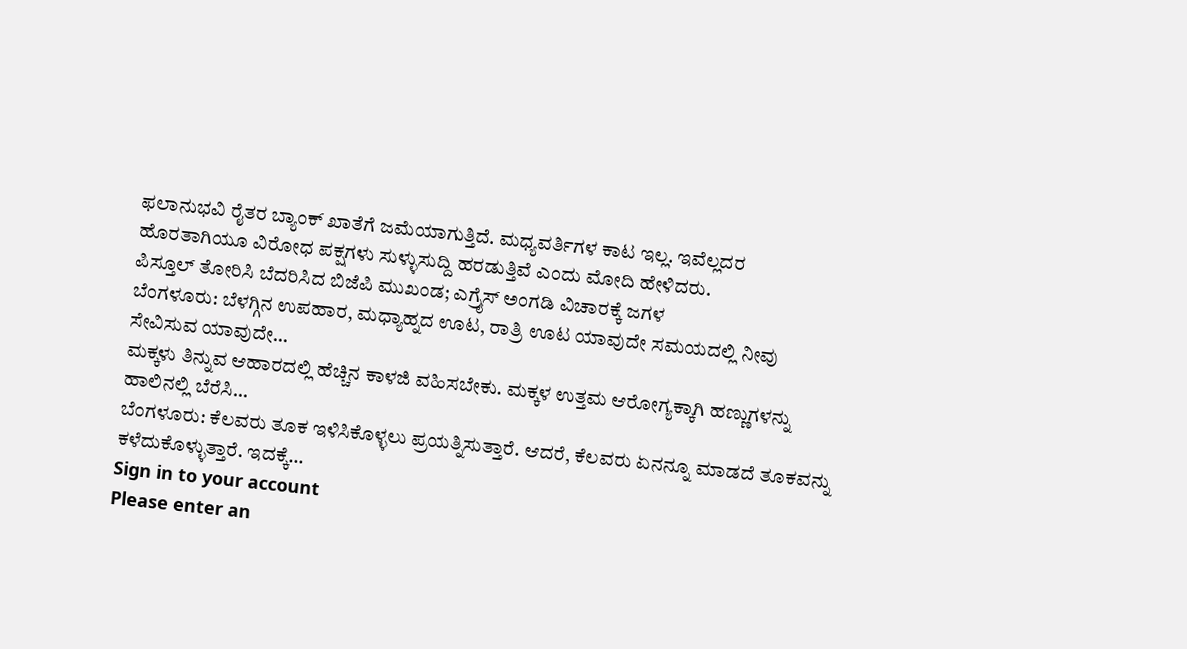ಫಲಾನುಭವಿ ರೈತರ ಬ್ಯಾಂಕ್ ಖಾತೆಗೆ ಜಮೆಯಾಗುತ್ತಿದೆ. ಮಧ್ಯವರ್ತಿಗಳ ಕಾಟ ಇಲ್ಲ. ಇವೆಲ್ಲದರ ಹೊರತಾಗಿಯೂ ವಿರೋಧ ಪಕ್ಷಗಳು ಸುಳ್ಳುಸುದ್ದಿ ಹರಡುತ್ತಿವೆ ಎಂದು ಮೋದಿ ಹೇಳಿದರು.
ಪಿಸ್ತೂಲ್ ತೋರಿಸಿ ಬೆದರಿಸಿದ ಬಿಜೆಪಿ ಮುಖಂಡ; ಎಗ್ರೈಸ್ ಅಂಗಡಿ ವಿಚಾರಕ್ಕೆ ಜಗಳ
ಬೆಂಗಳೂರು: ಬೆಳಗ್ಗಿನ ಉಪಹಾರ, ಮಧ್ಯಾಹ್ನದ ಊಟ, ರಾತ್ರಿ ಊಟ ಯಾವುದೇ ಸಮಯದಲ್ಲಿ ನೀವು ಸೇವಿಸುವ ಯಾವುದೇ…
ಮಕ್ಕಳು ತಿನ್ನುವ ಆಹಾರದಲ್ಲಿ ಹೆಚ್ಚಿನ ಕಾಳಜಿ ವಹಿಸಬೇಕು. ಮಕ್ಕಳ ಉತ್ತಮ ಆರೋಗ್ಯಕ್ಕಾಗಿ ಹಣ್ಣುಗಳನ್ನು ಹಾಲಿನಲ್ಲಿ ಬೆರೆಸಿ…
ಬೆಂಗಳೂರು: ಕೆಲವರು ತೂಕ ಇಳಿಸಿಕೊಳ್ಳಲು ಪ್ರಯತ್ನಿಸುತ್ತಾರೆ. ಆದರೆ, ಕೆಲವರು ಏನನ್ನೂ ಮಾಡದೆ ತೂಕವನ್ನು ಕಳೆದುಕೊಳ್ಳುತ್ತಾರೆ. ಇದಕ್ಕೆ…
Sign in to your account
Please enter an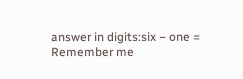answer in digits:six − one =
Remember me